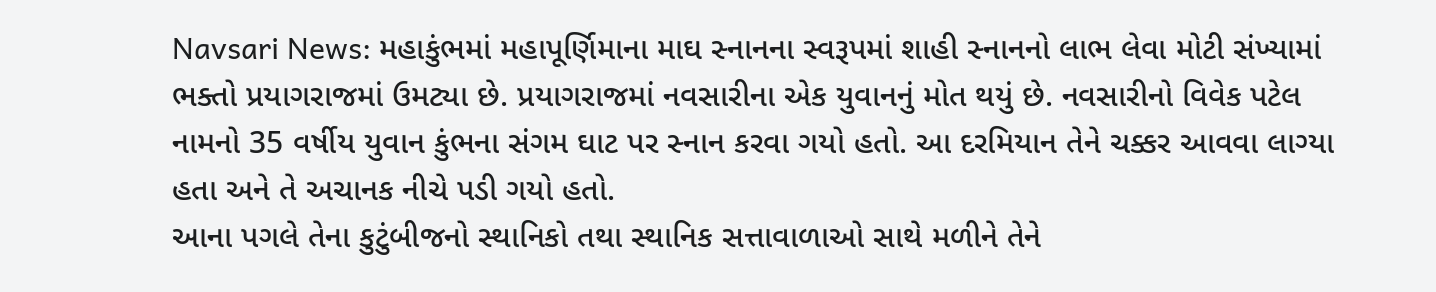Navsari News: મહાકુંભમાં મહાપૂર્ણિમાના માઘ સ્નાનના સ્વરૂપમાં શાહી સ્નાનનો લાભ લેવા મોટી સંખ્યામાં ભક્તો પ્રયાગરાજમાં ઉમટ્યા છે. પ્રયાગરાજમાં નવસારીના એક યુવાનનું મોત થયું છે. નવસારીનો વિવેક પટેલ નામનો 35 વર્ષીય યુવાન કુંભના સંગમ ઘાટ પર સ્નાન કરવા ગયો હતો. આ દરમિયાન તેને ચક્કર આવવા લાગ્યા હતા અને તે અચાનક નીચે પડી ગયો હતો.
આના પગલે તેના કુટુંબીજનો સ્થાનિકો તથા સ્થાનિક સત્તાવાળાઓ સાથે મળીને તેને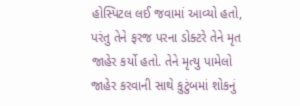હોસ્પિટલ લઈ જવામાં આવ્યો હતો, પરંતુ તેને ફરજ પરના ડોક્ટરે તેને મૃત જાહેર કર્યો હતો. તેને મૃત્યુ પામેલો જાહેર કરવાની સાથે કુટુંબમાં શોકનું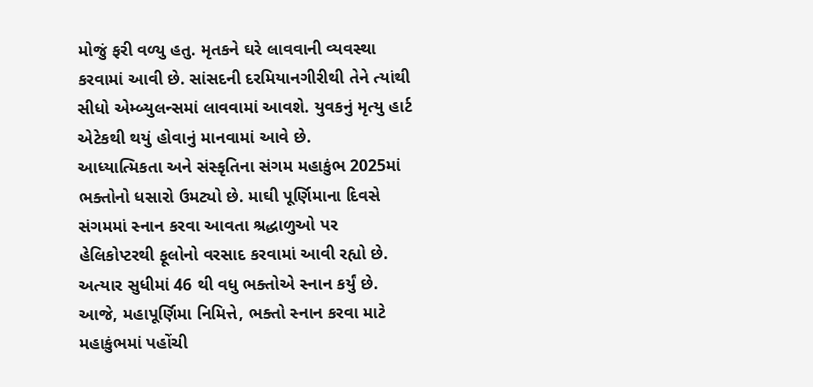મોજું ફરી વળ્યુ હતુ. મૃતકને ઘરે લાવવાની વ્યવસ્થા કરવામાં આવી છે. સાંસદની દરમિયાનગીરીથી તેને ત્યાંથી સીધો એમ્બ્યુલન્સમાં લાવવામાં આવશે. યુવકનું મૃત્યુ હાર્ટ એટેકથી થયું હોવાનું માનવામાં આવે છે.
આધ્યાત્મિકતા અને સંસ્કૃતિના સંગમ મહાકુંભ 2025માં ભક્તોનો ધસારો ઉમટ્યો છે. માઘી પૂર્ણિમાના દિવસે સંગમમાં સ્નાન કરવા આવતા શ્રદ્ધાળુઓ પર હેલિકોપ્ટરથી ફૂલોનો વરસાદ કરવામાં આવી રહ્યો છે. અત્યાર સુધીમાં 46 થી વધુ ભક્તોએ સ્નાન કર્યું છે.
આજે, મહાપૂર્ણિમા નિમિત્તે, ભક્તો સ્નાન કરવા માટે મહાકુંભમાં પહોંચી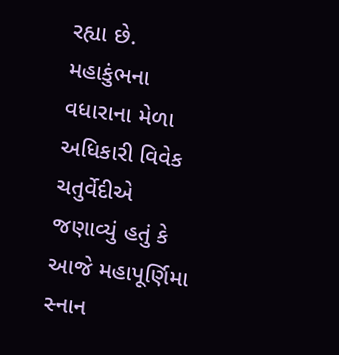રહ્યા છે. મહાકુંભના વધારાના મેળા અધિકારી વિવેક ચતુર્વેદીએ જણાવ્યું હતું કે આજે મહાપૂર્ણિમા સ્નાન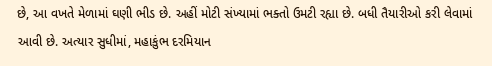છે, આ વખતે મેળામાં ઘણી ભીડ છે. અહીં મોટી સંખ્યામાં ભક્તો ઉમટી રહ્યા છે. બધી તૈયારીઓ કરી લેવામાં આવી છે. અત્યાર સુધીમાં, મહાકુંભ દરમિયાન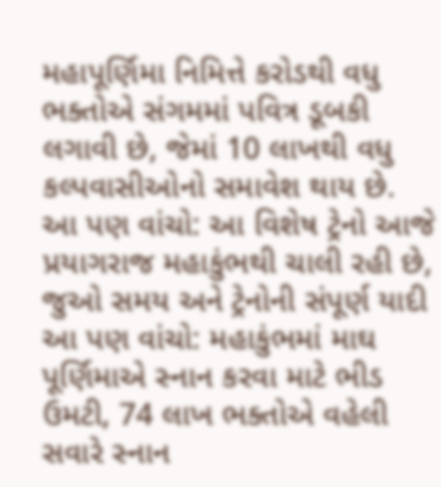મહાપૂર્ણિમા નિમિત્તે કરોડથી વધુ ભક્તોએ સંગમમાં પવિત્ર ડૂબકી લગાવી છે, જેમાં 10 લાખથી વધુ કલ્પવાસીઓનો સમાવેશ થાય છે.
આ પણ વાંચો: આ વિશેષ ટ્રેનો આજે પ્રયાગરાજ મહાકુંભથી ચાલી રહી છે, જુઓ સમય અને ટ્રેનોની સંપૂર્ણ યાદી
આ પણ વાંચો: મહાકુંભમાં માઘ પૂર્ણિમાએ સ્નાન કરવા માટે ભીડ ઉમટી, 74 લાખ ભક્તોએ વહેલી સવારે સ્નાન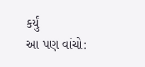કર્યું
આ પણ વાંચો: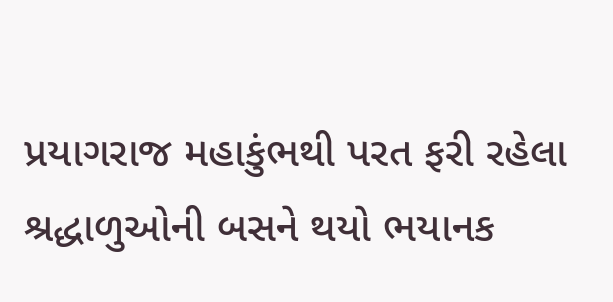પ્રયાગરાજ મહાકુંભથી પરત ફરી રહેલા શ્રદ્ધાળુઓની બસને થયો ભયાનક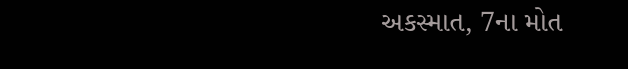અકસ્માત, 7ના મોત